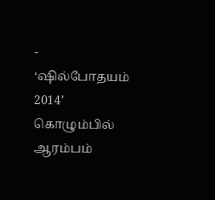-
‘ஷில்போதயம் 2014’ கொழும்பில் ஆரம்பம்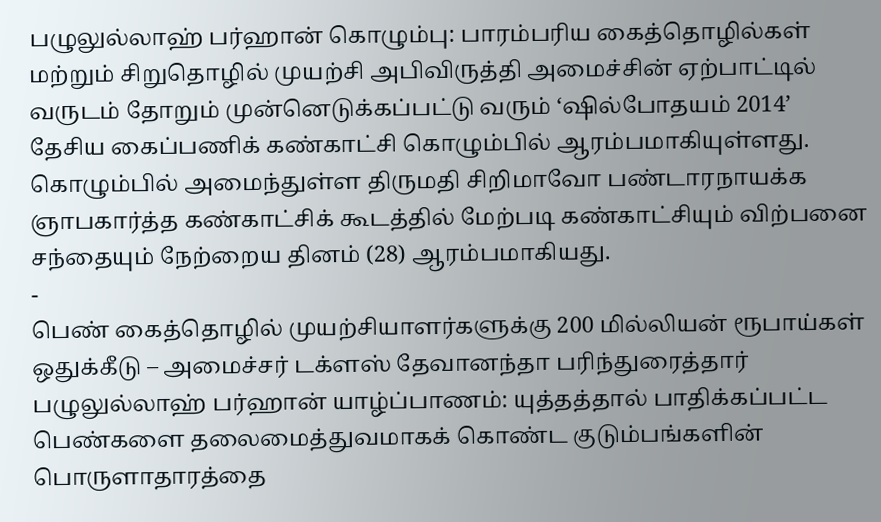பழுலுல்லாஹ் பர்ஹான் கொழும்பு: பாரம்பரிய கைத்தொழில்கள் மற்றும் சிறுதொழில் முயற்சி அபிவிருத்தி அமைச்சின் ஏற்பாட்டில் வருடம் தோறும் முன்னெடுக்கப்பட்டு வரும் ‘ஷில்போதயம் 2014’ தேசிய கைப்பணிக் கண்காட்சி கொழும்பில் ஆரம்பமாகியுள்ளது. கொழும்பில் அமைந்துள்ள திருமதி சிறிமாவோ பண்டாரநாயக்க ஞாபகார்த்த கண்காட்சிக் கூடத்தில் மேற்படி கண்காட்சியும் விற்பனை சந்தையும் நேற்றைய தினம் (28) ஆரம்பமாகியது.
-
பெண் கைத்தொழில் முயற்சியாளர்களுக்கு 200 மில்லியன் ரூபாய்கள் ஒதுக்கீடு – அமைச்சர் டக்ளஸ் தேவானந்தா பரிந்துரைத்தார்
பழுலுல்லாஹ் பர்ஹான் யாழ்ப்பாணம்: யுத்தத்தால் பாதிக்கப்பட்ட பெண்களை தலைமைத்துவமாகக் கொண்ட குடும்பங்களின் பொருளாதாரத்தை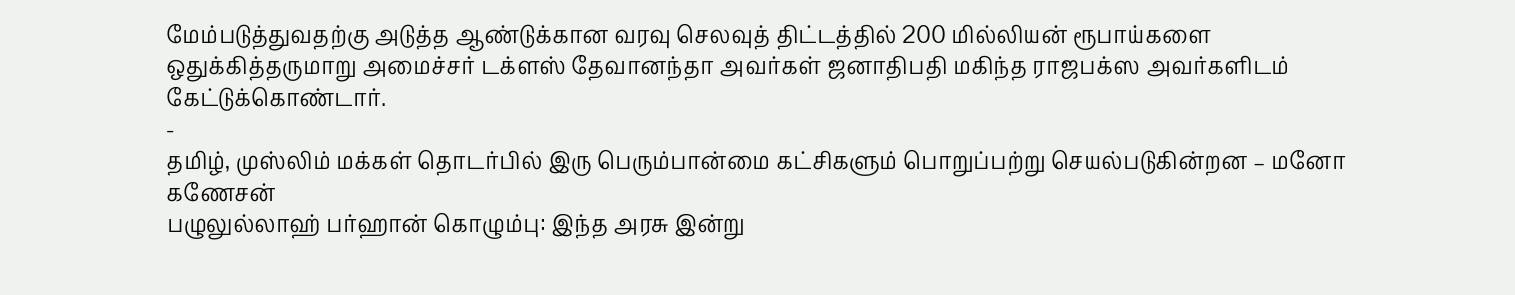மேம்படுத்துவதற்கு அடுத்த ஆண்டுக்கான வரவு செலவுத் திட்டத்தில் 200 மில்லியன் ரூபாய்களை ஒதுக்கித்தருமாறு அமைச்சர் டக்ளஸ் தேவானந்தா அவர்கள் ஜனாதிபதி மகிந்த ராஜபக்ஸ அவர்களிடம் கேட்டுக்கொண்டார்.
-
தமிழ், முஸ்லிம் மக்கள் தொடர்பில் இரு பெரும்பான்மை கட்சிகளும் பொறுப்பற்று செயல்படுகின்றன – மனோ கணேசன்
பழுலுல்லாஹ் பர்ஹான் கொழும்பு: இந்த அரசு இன்று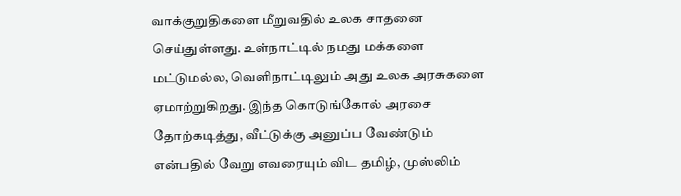வாக்குறுதிகளை மீறுவதில் உலக சாதனை செய்துள்ளது. உள்நாட்டில் நமது மக்களை மட்டுமல்ல, வெளிநாட்டிலும் அது உலக அரசுகளை ஏமாற்றுகிறது. இந்த கொடுங்கோல் அரசை தோற்கடித்து, வீட்டுக்கு அனுப்ப வேண்டும் என்பதில் வேறு எவரையும் விட தமிழ், முஸ்லிம்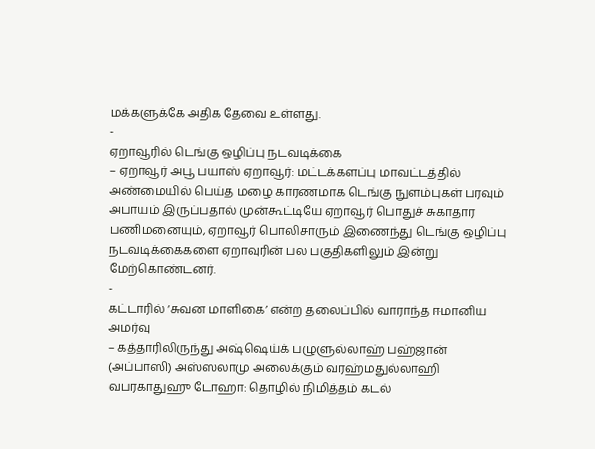மக்களுக்கே அதிக தேவை உள்ளது.
-
ஏறாவூரில் டெங்கு ஒழிப்பு நடவடிக்கை
– ஏறாவூர் அபூ பயாஸ் ஏறாவூர்: மட்டக்களப்பு மாவட்டத்தில் அண்மையில் பெய்த மழை காரணமாக டெங்கு நுளம்புகள் பரவும் அபாயம் இருப்பதால் முன்கூட்டியே ஏறாவூர் பொதுச் சுகாதார பணிமனையும், ஏறாவூர் பொலிசாரும் இணைந்து டெங்கு ஒழிப்பு நடவடிக்கைகளை ஏறாவுரின் பல பகுதிகளிலும் இன்று மேற்கொண்டனர்.
-
கட்டாரில் ‘சுவன மாளிகை’ என்ற தலைப்பில் வாராந்த ஈமானிய அமர்வு
– கத்தாரிலிருந்து அஷ்ஷெய்க் பழுளுல்லாஹ் பஹ்ஜான் (அப்பாஸி) அஸ்ஸலாமு அலைக்கும் வரஹ்மதுல்லாஹி வபரகாதுஹு டோஹா: தொழில் நிமித்தம் கடல்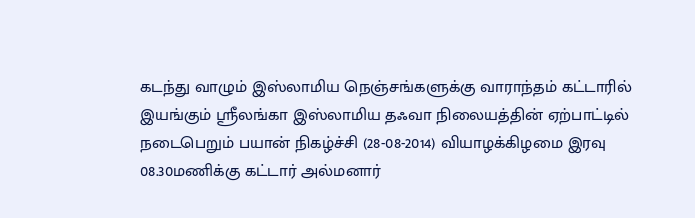கடந்து வாழும் இஸ்லாமிய நெஞ்சங்களுக்கு வாராந்தம் கட்டாரில் இயங்கும் ஸ்ரீலங்கா இஸ்லாமிய தஃவா நிலையத்தின் ஏற்பாட்டில் நடைபெறும் பயான் நிகழ்ச்சி (28-08-2014) வியாழக்கிழமை இரவு 08.30மணிக்கு கட்டார் அல்மனார்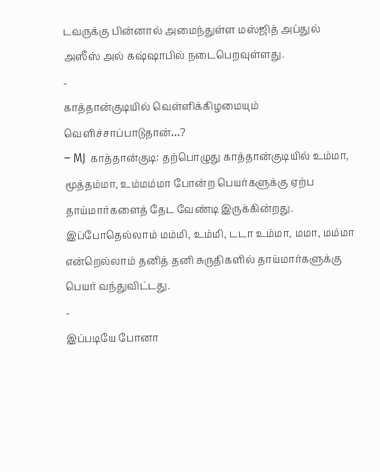டவருக்கு பின்னால் அமைந்துள்ள மஸ்ஜித் அப்துல் அஸீஸ் அல் கஷ்ஷாபில் நடைபெறவுள்ளது.
-
காத்தான்குடியில் வெள்ளிக்கிழமையும் வெளிச்சாப்பாடுதான்…?
– MJ காத்தான்குடி: தற்பொழுது காத்தான்குடியில் உம்மா, மூத்தம்மா, உம்மம்மா போன்ற பெயர்களுக்கு ஏற்ப தாய்மார்களைத் தேட வேண்டி இருக்கின்றது. இப்போதெல்லாம் மம்மி, உம்மி, டடா உம்மா, மமா, மம்மா என்றெல்லாம் தனித் தனி சுருதிகளில் தாய்மார்களுக்கு பெயர் வந்துவிட்டது.
-
இப்படியே போனா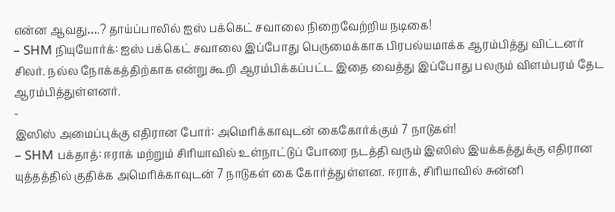என்ன ஆவது….? தாய்ப்பாலில் ஐஸ் பக்கெட் சவாலை நிறைவேற்றிய நடிகை!
– SHM நியுயோர்க்: ஐஸ் பக்கெட் சவாலை இப்போது பெருமைக்காக பிரபல்யமாக்க ஆரம்பித்து விட்டனர் சிலர். நல்ல நோக்கத்திற்காக என்று கூறி ஆரம்பிக்கப்பட்ட இதை வைத்து இப்போது பலரும் விளம்பரம் தேட ஆரம்பித்துள்ளனர்.
-
இஸிஸ் அமைப்புக்கு எதிரான போர்: அமெரிக்காவுடன் கைகோர்க்கும் 7 நாடுகள்!
– SHM பக்தாத்: ஈராக் மற்றும் சிரியாவில் உள்நாட்டுப் போரை நடத்தி வரும் இஸிஸ் இயக்கத்துக்கு எதிரான யுத்தத்தில் குதிக்க அமெரிக்காவுடன் 7 நாடுகள் கை கோர்த்துள்ளன. ஈராக், சிரியாவில் சுன்னி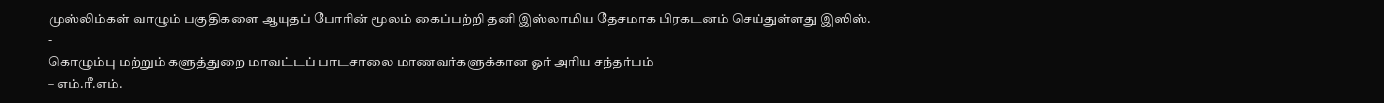முஸ்லிம்கள் வாழும் பகுதிகளை ஆயுதப் போரின் மூலம் கைப்பற்றி தனி இஸ்லாமிய தேசமாக பிரகடனம் செய்துள்ளது இஸிஸ்.
-
கொழும்பு மற்றும் களுத்துறை மாவட்டப் பாடசாலை மாணவர்களுக்கான ஓர் அரிய சந்தர்பம்
– எம்.ரீ.எம்.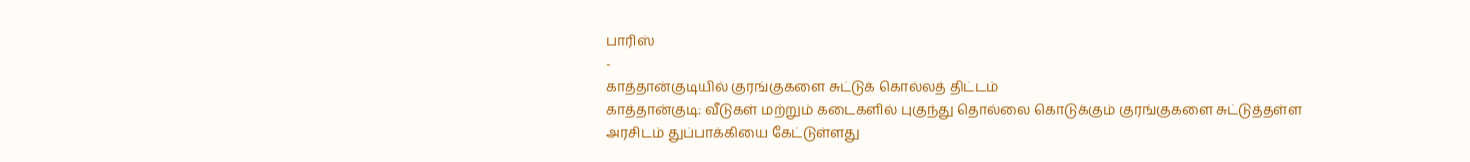பாரிஸ்
-
காத்தான்குடியில் குரங்குகளை சுட்டுக் கொல்லத் திட்டம்
காத்தான்குடி: வீடுகள் மற்றும் கடைகளில் புகுந்து தொல்லை கொடுக்கும் குரங்குகளை சுட்டுத்தள்ள அரசிடம் துப்பாக்கியை கேட்டுள்ளது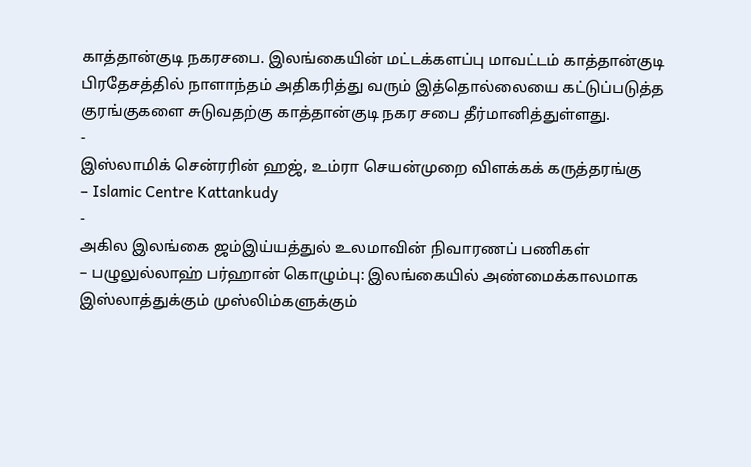காத்தான்குடி நகரசபை. இலங்கையின் மட்டக்களப்பு மாவட்டம் காத்தான்குடி பிரதேசத்தில் நாளாந்தம் அதிகரித்து வரும் இத்தொல்லையை கட்டுப்படுத்த குரங்குகளை சுடுவதற்கு காத்தான்குடி நகர சபை தீர்மானித்துள்ளது.
-
இஸ்லாமிக் சென்ரரின் ஹஜ், உம்ரா செயன்முறை விளக்கக் கருத்தரங்கு
– Islamic Centre Kattankudy
-
அகில இலங்கை ஜம்இய்யத்துல் உலமாவின் நிவாரணப் பணிகள்
– பழுலுல்லாஹ் பர்ஹான் கொழும்பு: இலங்கையில் அண்மைக்காலமாக இஸ்லாத்துக்கும் முஸ்லிம்களுக்கும்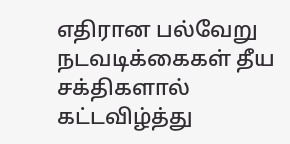எதிரான பல்வேறு நடவடிக்கைகள் தீய சக்திகளால் கட்டவிழ்த்து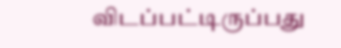விடப்பட்டிருப்பது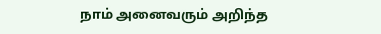நாம் அனைவரும் அறிந்த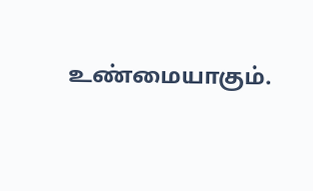உண்மையாகும்.